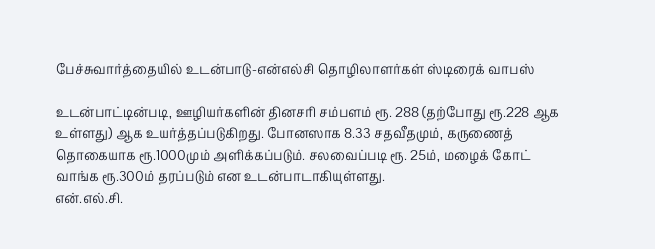பேச்சுவார்த்தையில் உடன்பாடு-என்எல்சி தொழிலாளர்கள் ஸ்டிரைக் வாபஸ்

உடன்பாட்டின்படி, ஊழியர்களின் தினசரி சம்பளம் ரூ. 288 (தற்போது ரூ.228 ஆக உள்ளது) ஆக உயர்த்தப்படுகிறது. போனஸாக 8.33 சதவீதமும், கருணைத் தொகையாக ரூ.1000மும் அளிக்கப்படும். சலவைப்படி ரூ. 25ம், மழைக் கோட் வாங்க ரூ.300ம் தரப்படும் என உடன்பாடாகியுள்ளது.
என்.எல்.சி.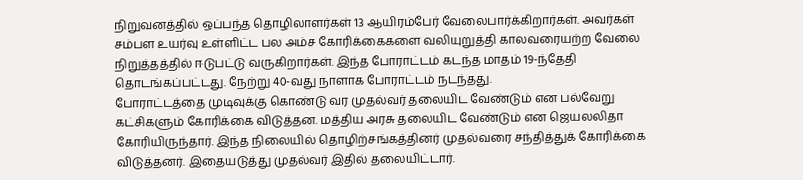நிறுவனத்தில் ஒப்பந்த தொழிலாளர்கள் 13 ஆயிரம்பேர் வேலைபார்க்கிறார்கள். அவர்கள் சம்பள உயர்வு உள்ளிட்ட பல அம்ச கோரிக்கைகளை வலியுறுத்தி காலவரையற்ற வேலை நிறுத்தத்தில் ஈடுபட்டு வருகிறார்கள். இந்த போராட்டம் கடந்த மாதம் 19-ந்தேதி தொடங்கப்பட்டது. நேற்று 40-வது நாளாக போராட்டம் நடந்தது.
போராட்டத்தை முடிவுக்கு கொண்டு வர முதல்வர் தலையிட வேண்டும் என பல்வேறு கட்சிகளும் கோரிக்கை விடுத்தன. மத்திய அரசு தலையிட வேண்டும் என ஜெயலலிதா கோரியிருந்தார். இந்த நிலையில் தொழிற்சங்கத்தினர் முதல்வரை சந்தித்துக் கோரிக்கை விடுத்தனர். இதையடுத்து முதல்வர் இதில் தலையிட்டார்.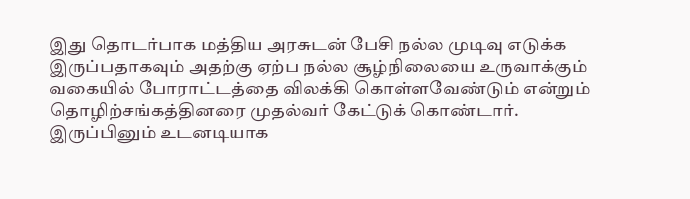இது தொடர்பாக மத்திய அரசுடன் பேசி நல்ல முடிவு எடுக்க இருப்பதாகவும் அதற்கு ஏற்ப நல்ல சூழ்நிலையை உருவாக்கும் வகையில் போராட்டத்தை விலக்கி கொள்ளவேண்டும் என்றும் தொழிற்சங்கத்தினரை முதல்வர் கேட்டுக் கொண்டார்.
இருப்பினும் உடனடியாக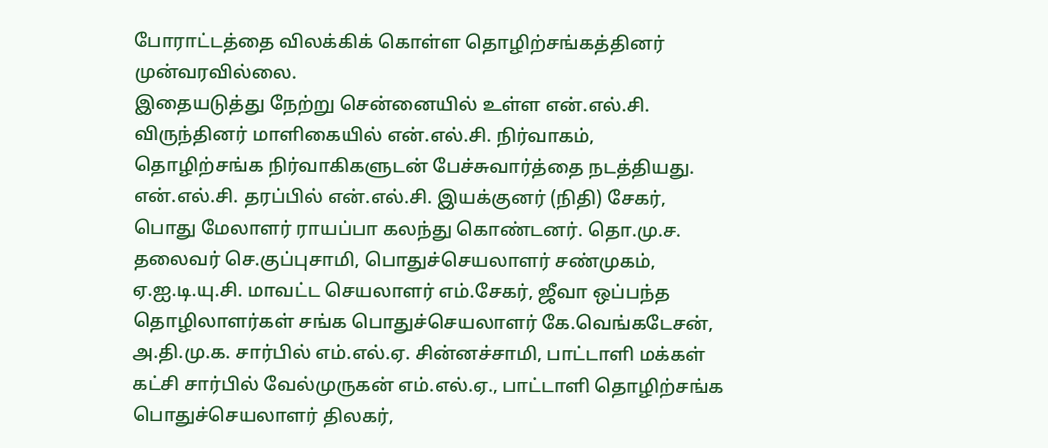போராட்டத்தை விலக்கிக் கொள்ள தொழிற்சங்கத்தினர் முன்வரவில்லை.
இதையடுத்து நேற்று சென்னையில் உள்ள என்.எல்.சி. விருந்தினர் மாளிகையில் என்.எல்.சி. நிர்வாகம், தொழிற்சங்க நிர்வாகிகளுடன் பேச்சுவார்த்தை நடத்தியது.
என்.எல்.சி. தரப்பில் என்.எல்.சி. இயக்குனர் (நிதி) சேகர், பொது மேலாளர் ராயப்பா கலந்து கொண்டனர். தொ.மு.ச. தலைவர் செ.குப்புசாமி, பொதுச்செயலாளர் சண்முகம், ஏ.ஐ.டி.யு.சி. மாவட்ட செயலாளர் எம்.சேகர், ஜீவா ஒப்பந்த தொழிலாளர்கள் சங்க பொதுச்செயலாளர் கே.வெங்கடேசன், அ.தி.மு.க. சார்பில் எம்.எல்.ஏ. சின்னச்சாமி, பாட்டாளி மக்கள் கட்சி சார்பில் வேல்முருகன் எம்.எல்.ஏ., பாட்டாளி தொழிற்சங்க பொதுச்செயலாளர் திலகர்,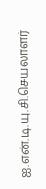ஐ.என்.டி.யு.சி.செயலாளர்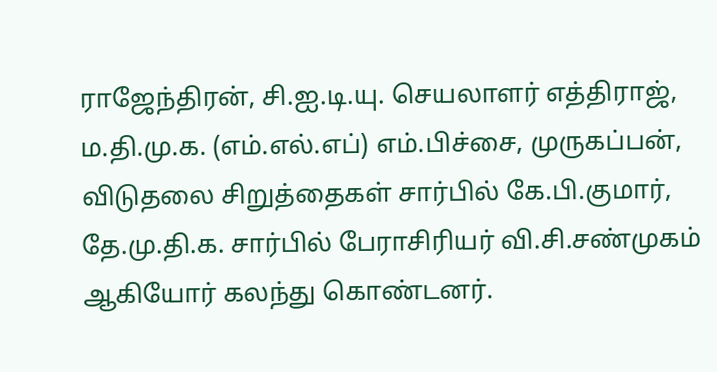ராஜேந்திரன், சி.ஐ.டி.யு. செயலாளர் எத்திராஜ், ம.தி.மு.க. (எம்.எல்.எப்) எம்.பிச்சை, முருகப்பன், விடுதலை சிறுத்தைகள் சார்பில் கே.பி.குமார், தே.மு.தி.க. சார்பில் பேராசிரியர் வி.சி.சண்முகம் ஆகியோர் கலந்து கொண்டனர்.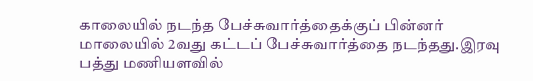காலையில் நடந்த பேச்சுவார்த்தைக்குப் பின்னர் மாலையில் 2வது கட்டப் பேச்சுவார்த்தை நடந்தது.இரவு பத்து மணியளவில்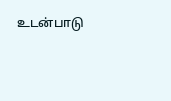உடன்பாடு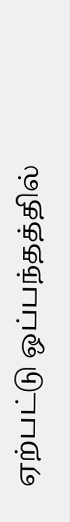ஏற்பட்டு ஒப்பந்தத்தில்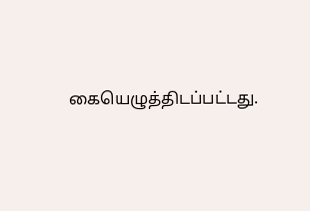கையெழுத்திடப்பட்டது.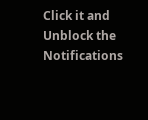Click it and Unblock the Notifications